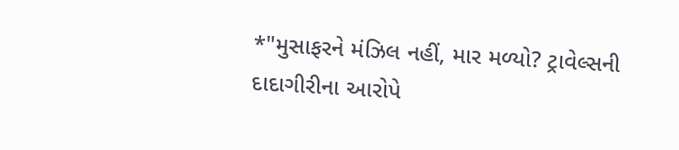*"મુસાફરને મંઝિલ નહીં, માર મળ્યો? ટ્રાવેલ્સની દાદાગીરીના આરોપે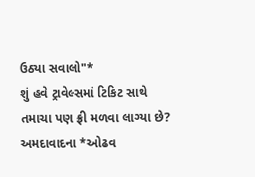ઉઠ્યા સવાલો"*
શું હવે ટ્રાવેલ્સમાં ટિકિટ સાથે તમાચા પણ ફ્રી મળવા લાગ્યા છે?
અમદાવાદના *ઓઢવ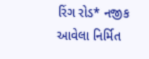રિંગ રોડ* નજીક આવેલા નિર્મિત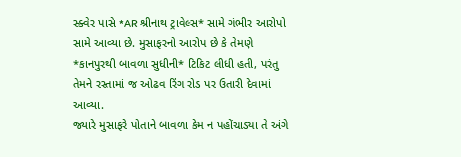સ્ક્વેર પાસે *AR શ્રીનાથ ટ્રાવેલ્સ* સામે ગંભીર આરોપો સામે આવ્યા છે. મુસાફરનો આરોપ છે કે તેમણે *કાનપુરથી બાવળા સુધીની* ટિકિટ લીધી હતી, પરંતુ તેમને રસ્તામાં જ ઓઢવ રિંગ રોડ પર ઉતારી દેવામાં આવ્યા.
જ્યારે મુસાફરે પોતાને બાવળા કેમ ન પહોંચાડ્યા તે અંગે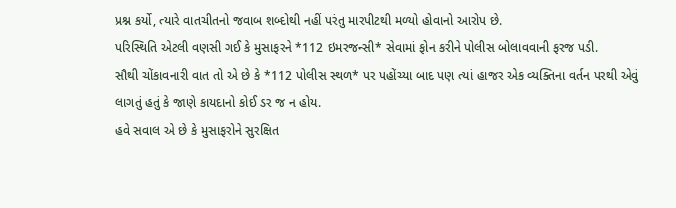પ્રશ્ન કર્યો, ત્યારે વાતચીતનો જવાબ શબ્દોથી નહીં પરંતુ મારપીટથી મળ્યો હોવાનો આરોપ છે.
પરિસ્થિતિ એટલી વણસી ગઈ કે મુસાફરને *112 ઇમરજન્સી* સેવામાં ફોન કરીને પોલીસ બોલાવવાની ફરજ પડી.
સૌથી ચોંકાવનારી વાત તો એ છે કે *112 પોલીસ સ્થળ* પર પહોંચ્યા બાદ પણ ત્યાં હાજર એક વ્યક્તિના વર્તન પરથી એવું લાગતું હતું કે જાણે કાયદાનો કોઈ ડર જ ન હોય.
હવે સવાલ એ છે કે મુસાફરોને સુરક્ષિત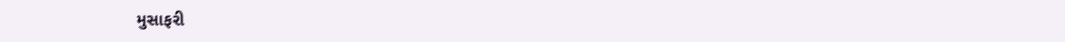મુસાફરી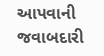આપવાની જવાબદારી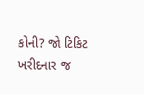કોની? જો ટિકિટ ખરીદનાર જ